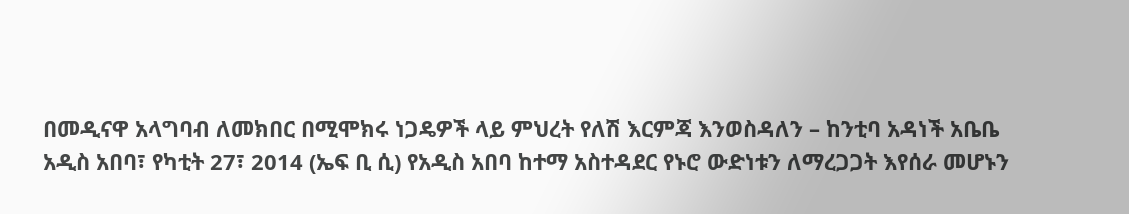በመዲናዋ አላግባብ ለመክበር በሚሞክሩ ነጋዴዎች ላይ ምህረት የለሽ እርምጃ እንወስዳለን – ከንቲባ አዳነች አቤቤ
አዲስ አበባ፣ የካቲት 27፣ 2014 (ኤፍ ቢ ሲ) የአዲስ አበባ ከተማ አስተዳደር የኑሮ ውድነቱን ለማረጋጋት እየሰራ መሆኑን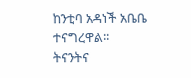ከንቲባ አዳነች አቤቤ ተናግረዋል፡፡
ትናንትና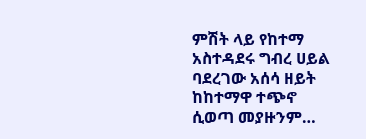ምሽት ላይ የከተማ አስተዳደሩ ግብረ ሀይል ባደረገው አሰሳ ዘይት ከከተማዋ ተጭኖ ሲወጣ መያዙንም…